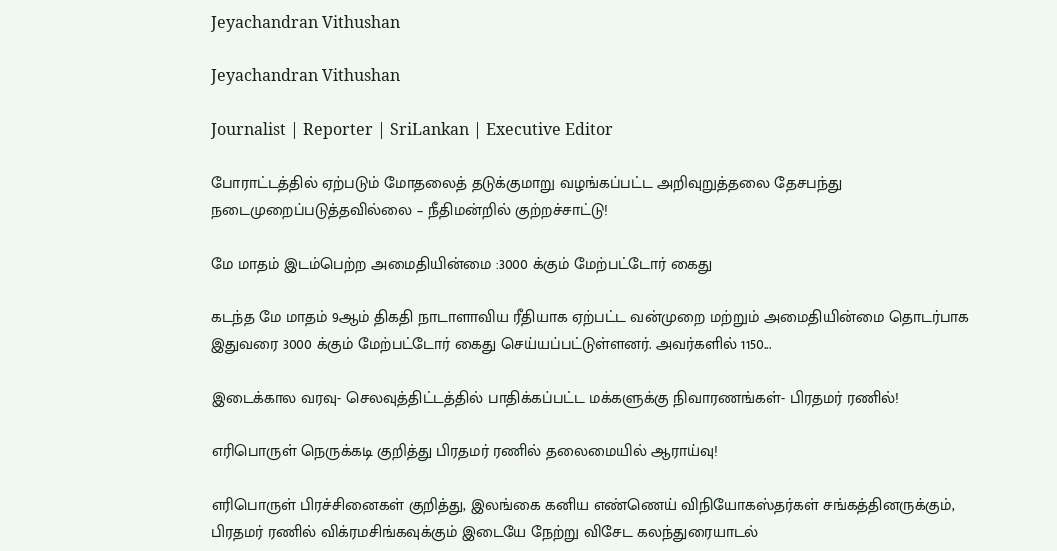Jeyachandran Vithushan

Jeyachandran Vithushan

Journalist | Reporter | SriLankan | Executive Editor

போராட்டத்தில் ஏற்படும் மோதலைத் தடுக்குமாறு வழங்கப்பட்ட அறிவுறுத்தலை தேசபந்து நடைமுறைப்படுத்தவில்லை – நீதிமன்றில் குற்றச்சாட்டு!

மே மாதம் இடம்பெற்ற அமைதியின்மை :3000 க்கும் மேற்பட்டோர் கைது

கடந்த மே மாதம் 9ஆம் திகதி நாடாளாவிய ரீதியாக ஏற்பட்ட வன்முறை மற்றும் அமைதியின்மை தொடர்பாக இதுவரை 3000 க்கும் மேற்பட்டோர் கைது செய்யப்பட்டுள்ளனர். அவர்களில் 1150...

இடைக்கால வரவு- செலவுத்திட்டத்தில் பாதிக்கப்பட்ட மக்களுக்கு நிவாரணங்கள்- பிரதமர் ரணில்!

எரிபொருள் நெருக்கடி குறித்து பிரதமர் ரணில் தலைமையில் ஆராய்வு!

எரிபொருள் பிரச்சினைகள் குறித்து, இலங்கை கனிய எண்ணெய் விநியோகஸ்தர்கள் சங்கத்தினருக்கும், பிரதமர் ரணில் விக்ரமசிங்கவுக்கும் இடையே நேற்று விசேட கலந்துரையாடல்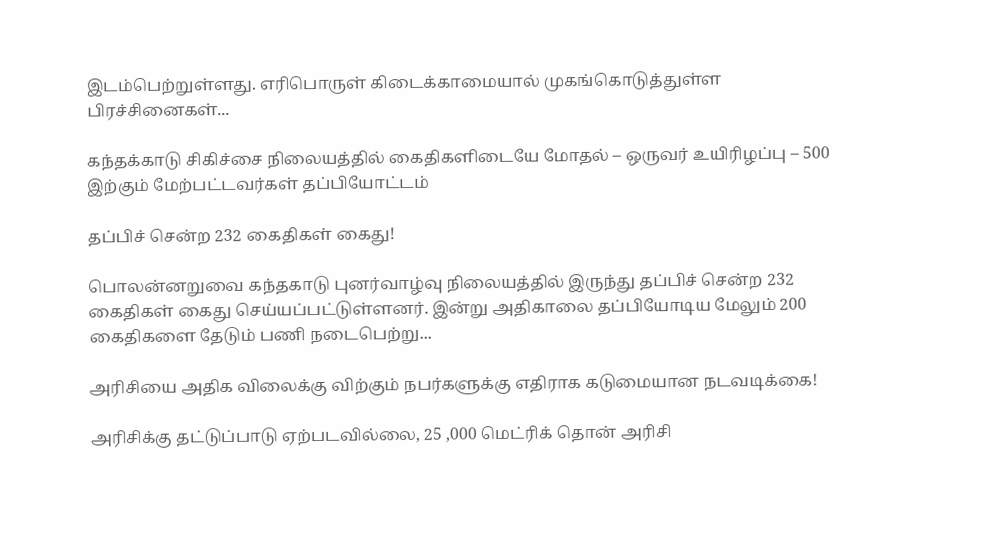இடம்பெற்றுள்ளது. எரிபொருள் கிடைக்காமையால் முகங்கொடுத்துள்ள பிரச்சினைகள்...

கந்தக்காடு சிகிச்சை நிலையத்தில் கைதிகளிடையே மோதல் – ஒருவர் உயிரிழப்பு – 500 இற்கும் மேற்பட்டவர்கள் தப்பியோட்டம்

தப்பிச் சென்ற 232 கைதிகள் கைது!

பொலன்னறுவை கந்தகாடு புனர்வாழ்வு நிலையத்தில் இருந்து தப்பிச் சென்ற 232 கைதிகள் கைது செய்யப்பட்டுள்ளனர். இன்று அதிகாலை தப்பியோடிய மேலும் 200 கைதிகளை தேடும் பணி நடைபெற்று...

அரிசியை அதிக விலைக்கு விற்கும் நபர்களுக்கு எதிராக கடுமையான நடவடிக்கை!

அரிசிக்கு தட்டுப்பாடு ஏற்படவில்லை, 25 ,000 மெட்ரிக் தொன் அரிசி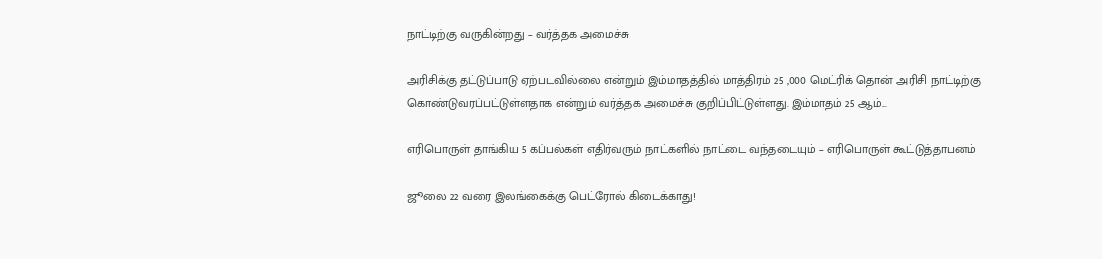நாட்டிற்கு வருகின்றது – வர்த்தக அமைச்சு

அரிசிக்கு தட்டுப்பாடு ஏற்படவில்லை என்றும் இம்மாதத்தில் மாத்திரம் 25 ,000 மெட்ரிக் தொன் அரிசி நாட்டிற்கு கொண்டுவரப்பட்டுள்ளதாக என்றும் வர்த்தக அமைச்சு குறிப்பிட்டுள்ளது. இம்மாதம் 25 ஆம்...

எரிபொருள் தாங்கிய 5 கப்பல்கள் எதிர்வரும் நாட்களில் நாட்டை வந்தடையும் – எரிபொருள் கூட்டுத்தாபனம்

ஜூலை 22 வரை இலங்கைக்கு பெட்ரோல் கிடைக்காது!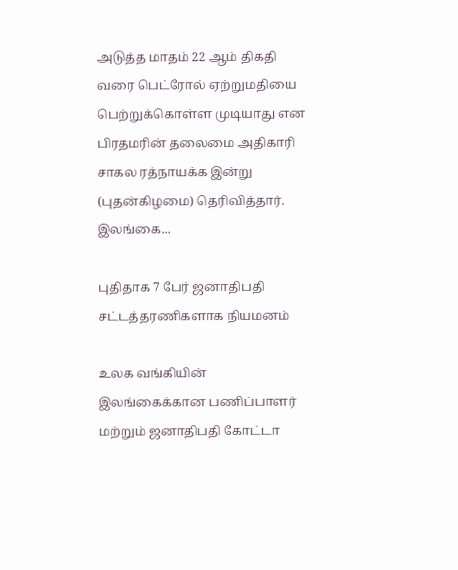அடுத்த மாதம் 22 ஆம் திகதி வரை பெட்ரோல் ஏற்றுமதியை பெற்றுக்கொள்ள முடியாது என பிரதமரின் தலைமை அதிகாரி சாகல ரத்நாயக்க இன்று (புதன்கிழமை) தெரிவித்தார். இலங்கை...

புதிதாக 7 பேர் ஜனாதிபதி சட்டத்தரணிகளாக நியமனம்

உலக வங்கியின் இலங்கைக்கான பணிப்பாளர் மற்றும் ஜனாதிபதி கோட்டா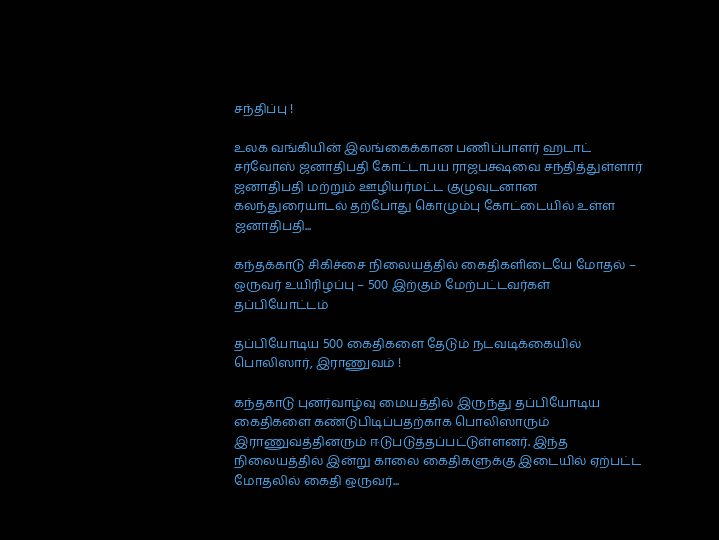சந்திப்பு !

உலக வங்கியின் இலங்கைக்கான பணிப்பாளர் ஹடாட் சர்வோஸ் ஜனாதிபதி கோட்டாபய ராஜபக்ஷவை சந்தித்துள்ளார் ஜனாதிபதி மற்றும் ஊழியர்மட்ட குழுவுடனான கலந்துரையாடல் தற்போது கொழும்பு கோட்டையில் உள்ள ஜனாதிபதி...

கந்தக்காடு சிகிச்சை நிலையத்தில் கைதிகளிடையே மோதல் – ஒருவர் உயிரிழப்பு – 500 இற்கும் மேற்பட்டவர்கள் தப்பியோட்டம்

தப்பியோடிய 500 கைதிகளை தேடும் நடவடிக்கையில் பொலிஸார், இராணுவம் !

கந்தகாடு புனர்வாழ்வு மையத்தில் இருந்து தப்பியோடிய கைதிகளை கண்டுபிடிப்பதற்காக பொலிஸாரும் இராணுவத்தினரும் ஈடுபடுத்தப்பட்டுள்ளனர். இந்த நிலையத்தில் இன்று காலை கைதிகளுக்கு இடையில் ஏற்பட்ட மோதலில் கைதி ஒருவர்...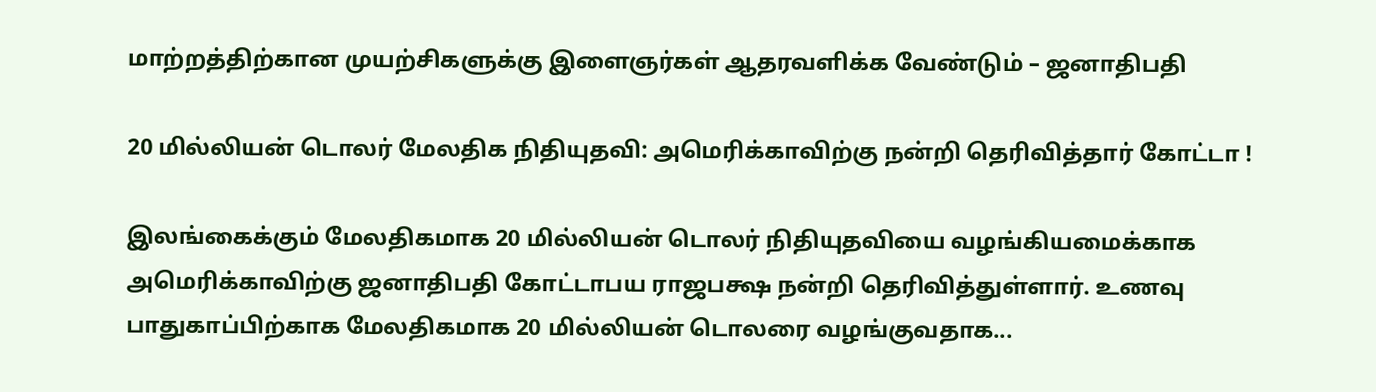மாற்றத்திற்கான முயற்சிகளுக்கு இளைஞர்கள் ஆதரவளிக்க வேண்டும் – ஜனாதிபதி

20 மில்லியன் டொலர் மேலதிக நிதியுதவி: அமெரிக்காவிற்கு நன்றி தெரிவித்தார் கோட்டா !

இலங்கைக்கும் மேலதிகமாக 20 மில்லியன் டொலர் நிதியுதவியை வழங்கியமைக்காக அமெரிக்காவிற்கு ஜனாதிபதி கோட்டாபய ராஜபக்ஷ நன்றி தெரிவித்துள்ளார். உணவு பாதுகாப்பிற்காக மேலதிகமாக 20 மில்லியன் டொலரை வழங்குவதாக...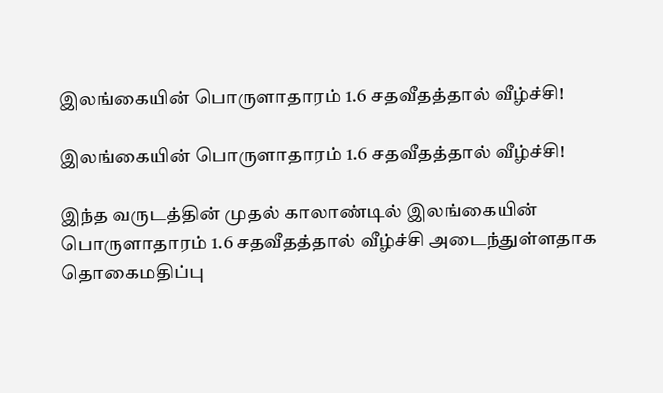இலங்கையின் பொருளாதாரம் 1.6 சதவீதத்தால் வீழ்ச்சி!

இலங்கையின் பொருளாதாரம் 1.6 சதவீதத்தால் வீழ்ச்சி!

இந்த வருடத்தின் முதல் காலாண்டில் இலங்கையின் பொருளாதாரம் 1.6 சதவீதத்தால் வீழ்ச்சி அடைந்துள்ளதாக தொகைமதிப்பு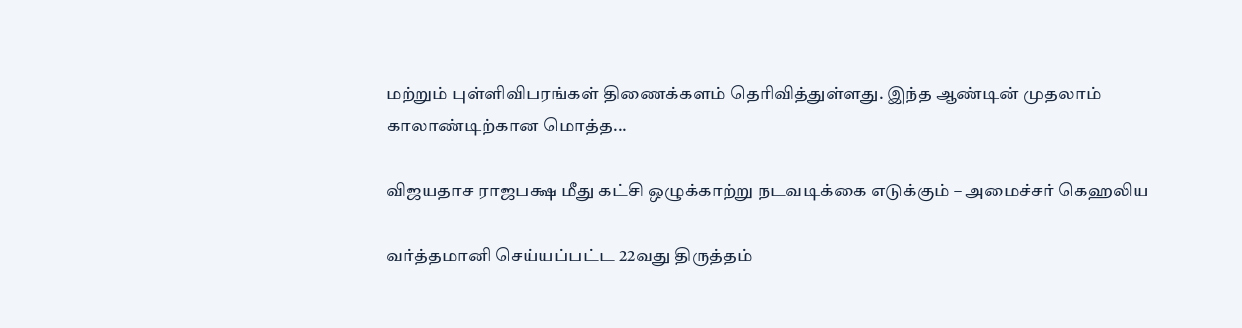மற்றும் புள்ளிவிபரங்கள் திணைக்களம் தெரிவித்துள்ளது. இந்த ஆண்டின் முதலாம் காலாண்டிற்கான மொத்த...

விஜயதாச ராஜபக்ஷ மீது கட்சி ஒழுக்காற்று நடவடிக்கை எடுக்கும் – அமைச்சர் கெஹலிய

வர்த்தமானி செய்யப்பட்ட 22வது திருத்தம்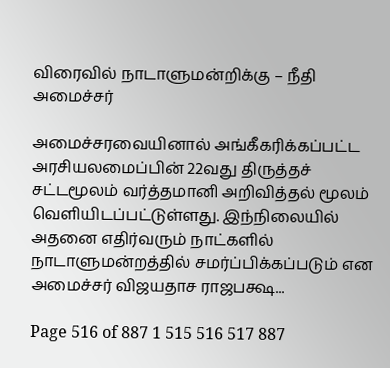விரைவில் நாடாளுமன்றிக்கு – நீதி அமைச்சர்

அமைச்சரவையினால் அங்கீகரிக்கப்பட்ட அரசியலமைப்பின் 22வது திருத்தச் சட்டமூலம் வர்த்தமானி அறிவித்தல் மூலம் வெளியிடப்பட்டுள்ளது. இந்நிலையில் அதனை எதிர்வரும் நாட்களில் நாடாளுமன்றத்தில் சமர்ப்பிக்கப்படும் என அமைச்சர் விஜயதாச ராஜபக்ஷ...

Page 516 of 887 1 515 516 517 887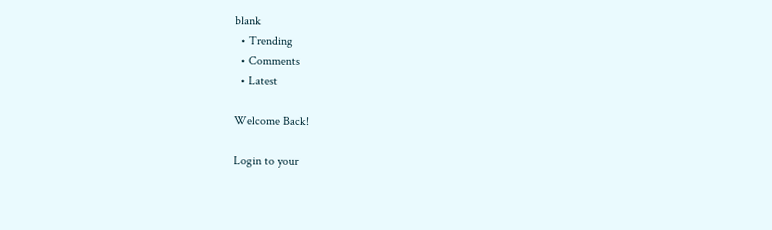blank
  • Trending
  • Comments
  • Latest

Welcome Back!

Login to your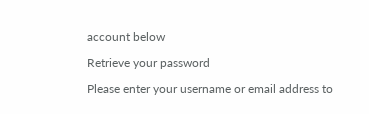account below

Retrieve your password

Please enter your username or email address to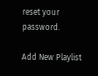reset your password.

Add New Playlist